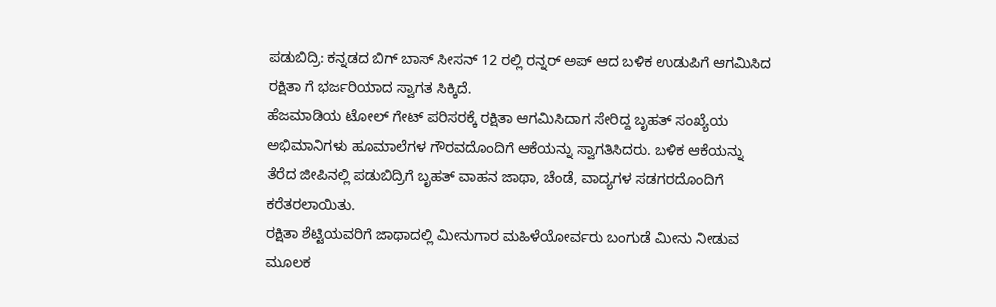ಪಡುಬಿದ್ರಿ: ಕನ್ನಡದ ಬಿಗ್ ಬಾಸ್ ಸೀಸನ್ 12 ರಲ್ಲಿ ರನ್ನರ್ ಅಪ್ ಆದ ಬಳಿಕ ಉಡುಪಿಗೆ ಆಗಮಿಸಿದ ರಕ್ಷಿತಾ ಗೆ ಭರ್ಜರಿಯಾದ ಸ್ವಾಗತ ಸಿಕ್ಕಿದೆ.
ಹೆಜಮಾಡಿಯ ಟೋಲ್ ಗೇಟ್ ಪರಿಸರಕ್ಕೆ ರಕ್ಷಿತಾ ಆಗಮಿಸಿದಾಗ ಸೇರಿದ್ದ ಬೃಹತ್ ಸಂಖ್ಯೆಯ ಅಭಿಮಾನಿಗಳು ಹೂಮಾಲೆಗಳ ಗೌರವದೊಂದಿಗೆ ಆಕೆಯನ್ನು ಸ್ವಾಗತಿಸಿದರು. ಬಳಿಕ ಆಕೆಯನ್ನು ತೆರೆದ ಜೀಪಿನಲ್ಲಿ ಪಡುಬಿದ್ರಿಗೆ ಬೃಹತ್ ವಾಹನ ಜಾಥಾ, ಚೆಂಡೆ, ವಾದ್ಯಗಳ ಸಡಗರದೊಂದಿಗೆ ಕರೆತರಲಾಯಿತು.
ರಕ್ಷಿತಾ ಶೆಟ್ಟಿಯವರಿಗೆ ಜಾಥಾದಲ್ಲಿ ಮೀನುಗಾರ ಮಹಿಳೆಯೋರ್ವರು ಬಂಗುಡೆ ಮೀನು ನೀಡುವ ಮೂಲಕ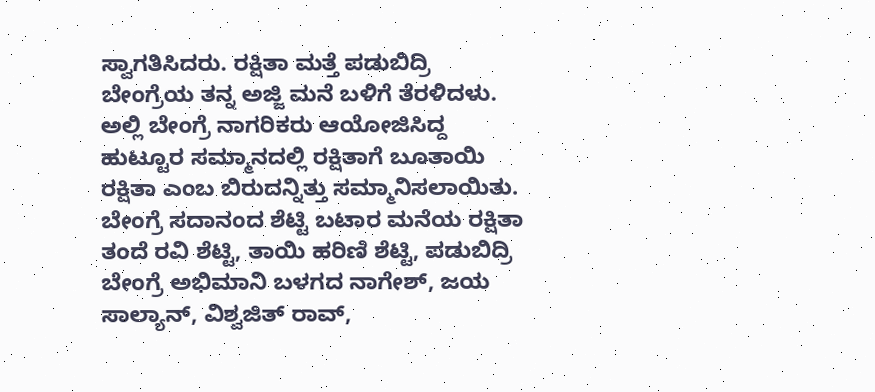ಸ್ವಾಗತಿಸಿದರು. ರಕ್ಷಿತಾ ಮತ್ತೆ ಪಡುಬಿದ್ರಿ ಬೇಂಗ್ರೆಯ ತನ್ನ ಅಜ್ಜಿ ಮನೆ ಬಳಿಗೆ ತೆರಳಿದಳು. ಅಲ್ಲಿ ಬೇಂಗ್ರೆ ನಾಗರಿಕರು ಆಯೋಜಿಸಿದ್ದ ಹುಟ್ಟೂರ ಸಮ್ಮಾನದಲ್ಲಿ ರಕ್ಷಿತಾಗೆ ಬೂತಾಯಿ ರಕ್ಷಿತಾ ಎಂಬ ಬಿರುದನ್ನಿತ್ತು ಸಮ್ಮಾನಿಸಲಾಯಿತು.
ಬೇಂಗ್ರೆ ಸದಾನಂದ ಶೆಟ್ಟಿ ಬಟಾರ ಮನೆಯ ರಕ್ಷಿತಾ ತಂದೆ ರವಿ ಶೆಟ್ಟಿ, ತಾಯಿ ಹರಿಣಿ ಶೆಟ್ಟಿ, ಪಡುಬಿದ್ರಿ ಬೇಂಗ್ರೆ ಅಭಿಮಾನಿ ಬಳಗದ ನಾಗೇಶ್, ಜಯ ಸಾಲ್ಯಾನ್, ವಿಶ್ವಜಿತ್ ರಾವ್,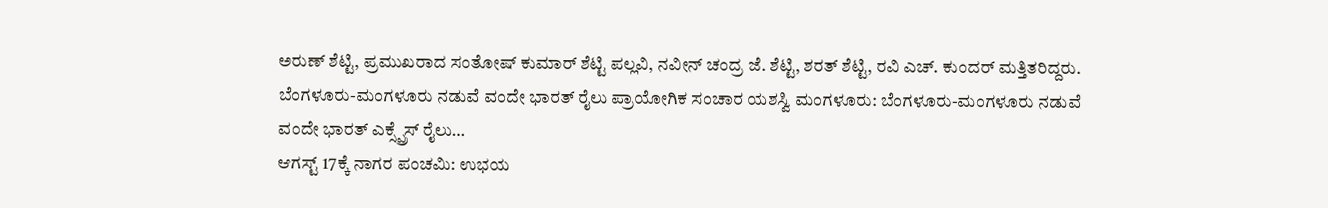ಅರುಣ್ ಶೆಟ್ಟಿ, ಪ್ರಮುಖರಾದ ಸಂತೋಷ್ ಕುಮಾರ್ ಶೆಟ್ಟಿ ಪಲ್ಲವಿ, ನವೀನ್ ಚಂದ್ರ ಜೆ. ಶೆಟ್ಟಿ, ಶರತ್ ಶೆಟ್ಟಿ, ರವಿ ಎಚ್. ಕುಂದರ್ ಮತ್ತಿತರಿದ್ದರು.
ಬೆಂಗಳೂರು-ಮಂಗಳೂರು ನಡುವೆ ವಂದೇ ಭಾರತ್ ರೈಲು ಪ್ರಾಯೋಗಿಕ ಸಂಚಾರ ಯಶಸ್ವಿ ಮಂಗಳೂರು: ಬೆಂಗಳೂರು-ಮಂಗಳೂರು ನಡುವೆ ವಂದೇ ಭಾರತ್ ಎಕ್ಸ್ಪ್ರೆಸ್ ರೈಲು…
ಆಗಸ್ಟ್ 17ಕ್ಕೆ ನಾಗರ ಪಂಚಮಿ: ಉಭಯ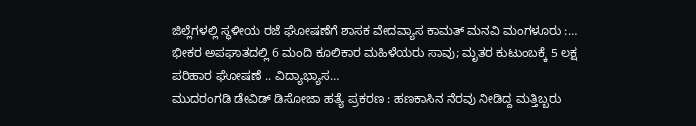ಜಿಲ್ಲೆಗಳಲ್ಲಿ ಸ್ಥಳೀಯ ರಜೆ ಘೋಷಣೆಗೆ ಶಾಸಕ ವೇದವ್ಯಾಸ ಕಾಮತ್ ಮನವಿ ಮಂಗಳೂರು :…
ಭೀಕರ ಅಪಘಾತದಲ್ಲಿ 6 ಮಂದಿ ಕೂಲಿಕಾರ ಮಹಿಳೆಯರು ಸಾವು; ಮೃತರ ಕುಟುಂಬಕ್ಕೆ 5 ಲಕ್ಷ ಪರಿಹಾರ ಘೋಷಣೆ .. ವಿದ್ಯಾಭ್ಯಾಸ…
ಮುದರಂಗಡಿ ಡೇವಿಡ್ ಡಿಸೋಜಾ ಹತ್ಯೆ ಪ್ರಕರಣ : ಹಣಕಾಸಿನ ನೆರವು ನೀಡಿದ್ದ ಮತ್ತಿಬ್ಬರು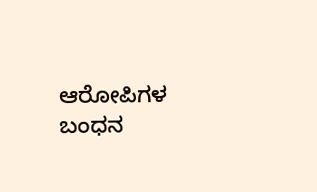ಆರೋಪಿಗಳ ಬಂಧನ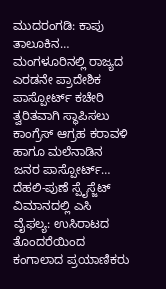ಮುದರಂಗಡಿ: ಕಾಪು ತಾಲೂಕಿನ…
ಮಂಗಳೂರಿನಲ್ಲಿ ರಾಜ್ಯದ ಎರಡನೇ ಪ್ರಾದೇಶಿಕ ಪಾಸ್ಪೋರ್ಟ್ ಕಚೇರಿ ತ್ವರಿತವಾಗಿ ಸ್ಥಾಪಿಸಲು ಕಾಂಗ್ರೆಸ್ ಆಗ್ರಹ ಕರಾವಳಿ ಹಾಗೂ ಮಲೆನಾಡಿನ ಜನರ ಪಾಸ್ಪೋರ್ಟ್…
ದೆಹಲಿ-ಪುಣೆ ಸ್ಪೈಸ್ಜೆಟ್ ವಿಮಾನದಲ್ಲಿ ಎಸಿ ವೈಫಲ್ಯ: ಉಸಿರಾಟದ ತೊಂದರೆಯಿಂದ ಕಂಗಾಲಾದ ಪ್ರಯಾಣಿಕರು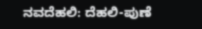ನವದೆಹಲಿ: ದೆಹಲಿ-ಪುಣೆ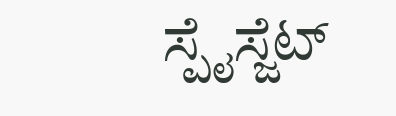ಸ್ಪೈಸ್ಜೆಟ್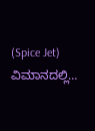(Spice Jet) ವಿಮಾನದಲ್ಲಿ…